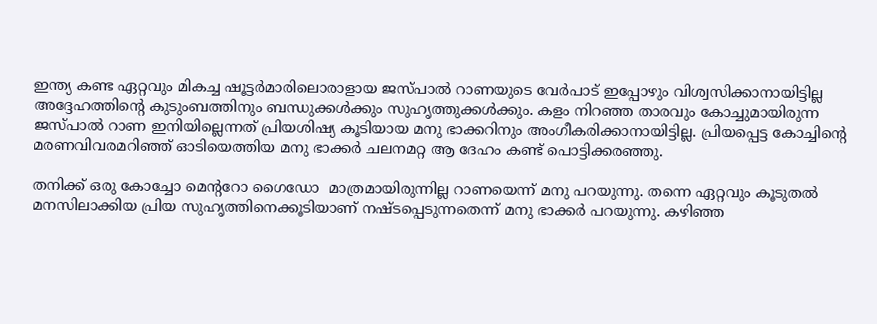ഇന്ത്യ കണ്ട ഏറ്റവും മികച്ച ഷൂട്ടര്‍മാരിലൊരാളായ ജസ്പാല്‍ റാണയുടെ വേര്‍പാട് ഇപ്പോഴും വിശ്വസിക്കാനായിട്ടില്ല അദ്ദേഹത്തിന്റെ കുടുംബത്തിനും ബന്ധുക്കള്‍ക്കും സുഹൃത്തുക്കള്‍ക്കും. കളം നിറഞ്ഞ താരവും കോച്ചുമായിരുന്ന ജസ്പാല്‍ റാണ ഇനിയില്ലെന്നത് പ്രിയശിഷ്യ കൂടിയായ മനു ഭാക്കറിനും അംഗീകരിക്കാനായിട്ടില്ല. പ്രിയപ്പെട്ട കോച്ചിന്റെ മരണവിവരമറിഞ്ഞ് ഓടിയെത്തിയ മനു ഭാക്കര്‍ ചലനമറ്റ ആ ദേഹം കണ്ട് പൊട്ടിക്കരഞ്ഞു.

തനിക്ക് ഒരു കോച്ചോ മെന്ററോ ഗൈഡോ  മാത്രമായിരുന്നില്ല റാണയെന്ന് മനു പറയുന്നു. തന്നെ ഏറ്റവും കൂടുതല്‍ മനസിലാക്കിയ പ്രിയ സുഹൃത്തിനെക്കൂടിയാണ് നഷ്ടപ്പെടുന്നതെന്ന് മനു ഭാക്കര്‍ പറയുന്നു. കഴിഞ്ഞ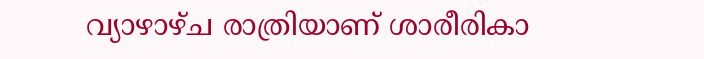വ്യാഴാഴ്ച രാത്രിയാണ് ശാരീരികാ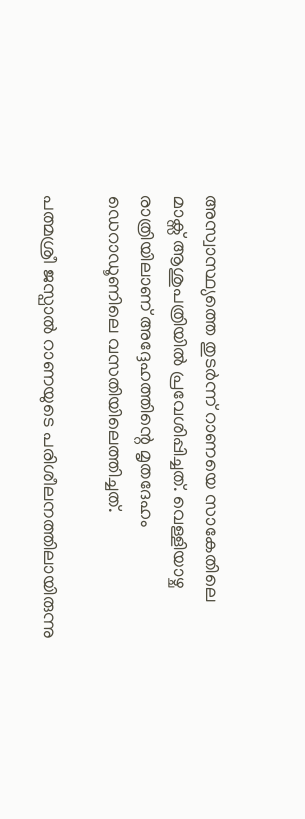അസ്വാസ്ഥ്യത്തെ തുടര്‍ന്ന് റാണയെ സാകേതിലെ മാക്സ് ആശുപത്രിയില്‍ പ്രവേശിപ്പിച്ചത്. വെള്ളിയാഴ്ച രാത്രിയിലാണ് അദ്ദേഹത്തിന്റെ മൃതദേഹം ഡെറാഡൂണിലെ വസതിയിലെത്തിച്ചത്.

പത്മശ്രീ ജസ്പാല്‍ റാണയുടെ പരിശീലനത്തിലായിരുന്നു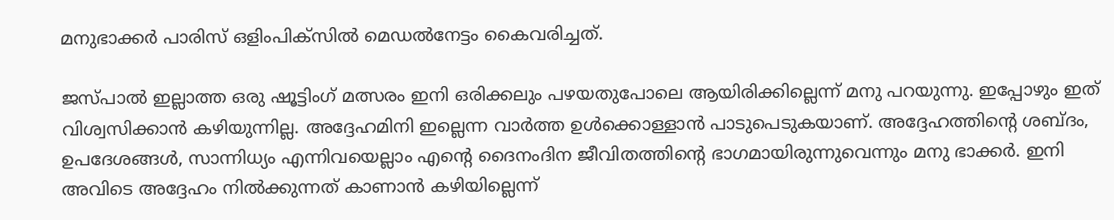മനുഭാക്കര്‍ പാരിസ് ഒളിംപിക്സില്‍ മെഡല്‍നേട്ടം കൈവരിച്ചത്.

ജസ്പാൽ ഇല്ലാത്ത ഒരു ഷൂട്ടിംഗ് മത്സരം ഇനി ഒരിക്കലും പഴയതുപോലെ ആയിരിക്കില്ലെന്ന് മനു പറയുന്നു. ഇപ്പോഴും ഇത് വിശ്വസിക്കാൻ കഴിയുന്നില്ല. അദ്ദേഹമിനി ഇല്ലെന്ന വാര്‍ത്ത ഉൾക്കൊള്ളാൻ പാടുപെടുകയാണ്. അദ്ദേഹത്തിന്റെ ശബ്ദം, ഉപദേശങ്ങൾ, സാന്നിധ്യം എന്നിവയെല്ലാം എന്റെ ദൈനംദിന ജീവിതത്തിന്റെ ഭാഗമായിരുന്നുവെന്നും മനു ഭാക്കര്‍. ഇനി അവിടെ അദ്ദേഹം നിൽക്കുന്നത് കാണാൻ കഴിയില്ലെന്ന്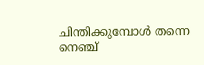ചിന്തിക്കുമ്പോൾ തന്നെ നെഞ്ച്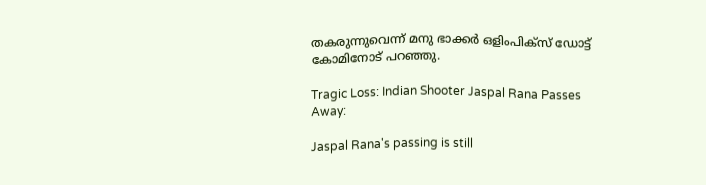തകരുന്നുവെന്ന് മനു ഭാക്കര്‍ ഒളിംപിക്സ് ഡോട്ട് കോമിനോട് പറഞ്ഞു.

Tragic Loss: Indian Shooter Jaspal Rana Passes Away:

Jaspal Rana's passing is still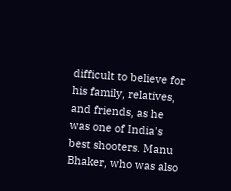difficult to believe for his family, relatives, and friends, as he was one of India's best shooters. Manu Bhaker, who was also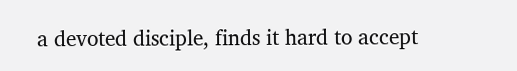a devoted disciple, finds it hard to accept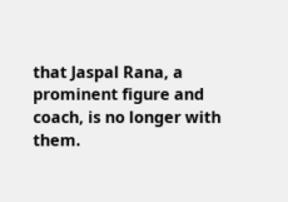that Jaspal Rana, a prominent figure and coach, is no longer with them.